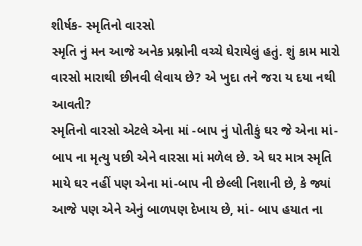શીર્ષક- સ્મૃતિનો વારસો
સ્મૃતિ નું મન આજે અનેક પ્રશ્નોની વચ્ચે ઘેરાયેલું હતું. શું કામ મારો વારસો મારાથી છીનવી લેવાય છે? એ ખુદા તને જરા ય દયા નથી આવતી?
સ્મૃતિનો વારસો એટલે એના માં -બાપ નું પોતીકું ઘર જે એના માં-બાપ ના મૃત્યુ પછી એને વારસા માં મળેલ છે. એ ઘર માત્ર સ્મૃતિ માયે ઘર નહીં પણ એના માં-બાપ ની છેલ્લી નિશાની છે, કે જ્યાં આજે પણ એને એનું બાળપણ દેખાય છે, માં- બાપ હયાત ના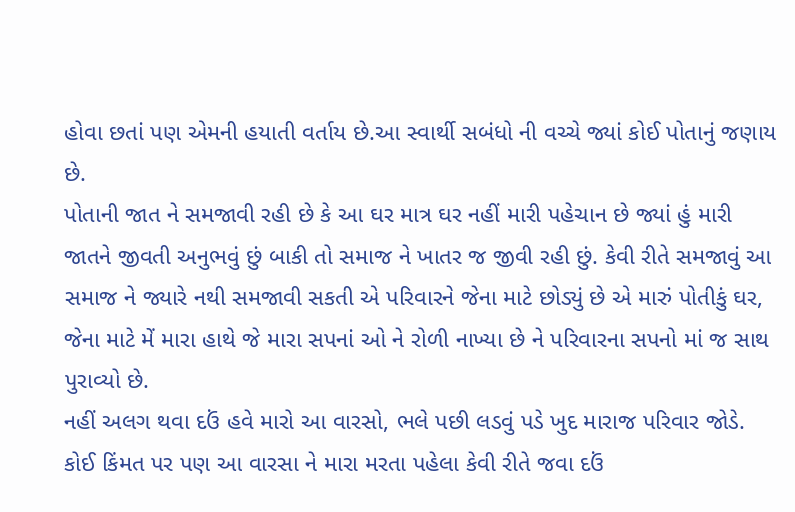હોવા છતાં પણ એમની હયાતી વર્તાય છે.આ સ્વાર્થી સબંધો ની વચ્ચે જ્યાં કોઈ પોતાનું જણાય છે.
પોતાની જાત ને સમજાવી રહી છે કે આ ઘર માત્ર ઘર નહીં મારી પહેચાન છે જ્યાં હું મારી જાતને જીવતી અનુભવું છું બાકી તો સમાજ ને ખાતર જ જીવી રહી છું. કેવી રીતે સમજાવું આ સમાજ ને જ્યારે નથી સમજાવી સકતી એ પરિવારને જેના માટે છોડ્યું છે એ મારું પોતીકું ઘર, જેના માટે મેં મારા હાથે જે મારા સપનાં ઓ ને રોળી નાખ્યા છે ને પરિવારના સપનો માં જ સાથ પુરાવ્યો છે.
નહીં અલગ થવા દઉં હવે મારો આ વારસો, ભલે પછી લડવું પડે ખુદ મારાજ પરિવાર જોડે. કોઈ કિંમત પર પણ આ વારસા ને મારા મરતા પહેલા કેવી રીતે જવા દઉં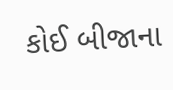કોઈ બીજાના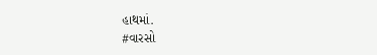હાથમાં.
#વારસો